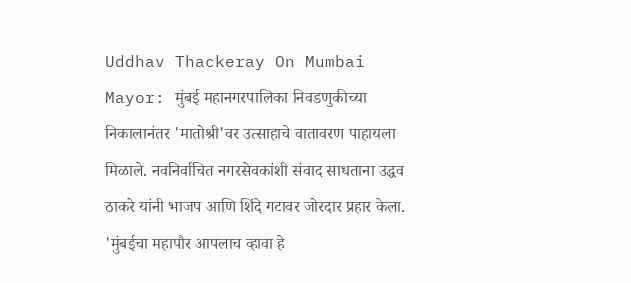Uddhav Thackeray On Mumbai Mayor: मुंबई महानगरपालिका निवडणुकीच्या निकालानंतर 'मातोश्री'वर उत्साहाचे वातावरण पाहायला मिळाले. नवनिर्वाचित नगरसेवकांशी संवाद साधताना उद्धव ठाकरे यांनी भाजप आणि शिंदे गटावर जोरदार प्रहार केला. 'मुंबईचा महापौर आपलाच व्हावा हे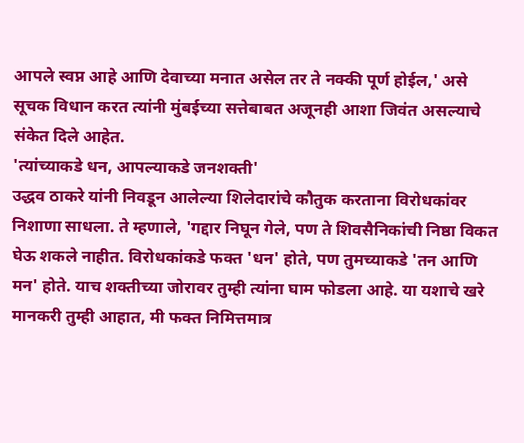आपले स्वप्न आहे आणि देवाच्या मनात असेल तर ते नक्की पूर्ण होईल,' असे सूचक विधान करत त्यांनी मुंबईच्या सत्तेबाबत अजूनही आशा जिवंत असल्याचे संकेत दिले आहेत.
'त्यांच्याकडे धन, आपल्याकडे जनशक्ती'
उद्धव ठाकरे यांनी निवडून आलेल्या शिलेदारांचे कौतुक करताना विरोधकांवर निशाणा साधला. ते म्हणाले, 'गद्दार निघून गेले, पण ते शिवसैनिकांची निष्ठा विकत घेऊ शकले नाहीत. विरोधकांकडे फक्त 'धन' होते, पण तुमच्याकडे 'तन आणि मन' होते. याच शक्तीच्या जोरावर तुम्ही त्यांना घाम फोडला आहे. या यशाचे खरे मानकरी तुम्ही आहात, मी फक्त निमित्तमात्र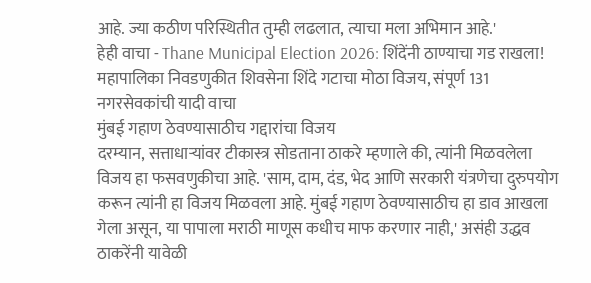आहे. ज्या कठीण परिस्थितीत तुम्ही लढलात, त्याचा मला अभिमान आहे.'
हेही वाचा - Thane Municipal Election 2026: शिंदेंनी ठाण्याचा गड राखला! महापालिका निवडणुकीत शिवसेना शिंदे गटाचा मोठा विजय, संपूर्ण 131 नगरसेवकांची यादी वाचा
मुंबई गहाण ठेवण्यासाठीच गद्दारांचा विजय
दरम्यान, सत्ताधाऱ्यांवर टीकास्त्र सोडताना ठाकरे म्हणाले की, त्यांनी मिळवलेला विजय हा फसवणुकीचा आहे. 'साम, दाम, दंड, भेद आणि सरकारी यंत्रणेचा दुरुपयोग करून त्यांनी हा विजय मिळवला आहे. मुंबई गहाण ठेवण्यासाठीच हा डाव आखला गेला असून, या पापाला मराठी माणूस कधीच माफ करणार नाही,' असंही उद्धव ठाकरेंनी यावेळी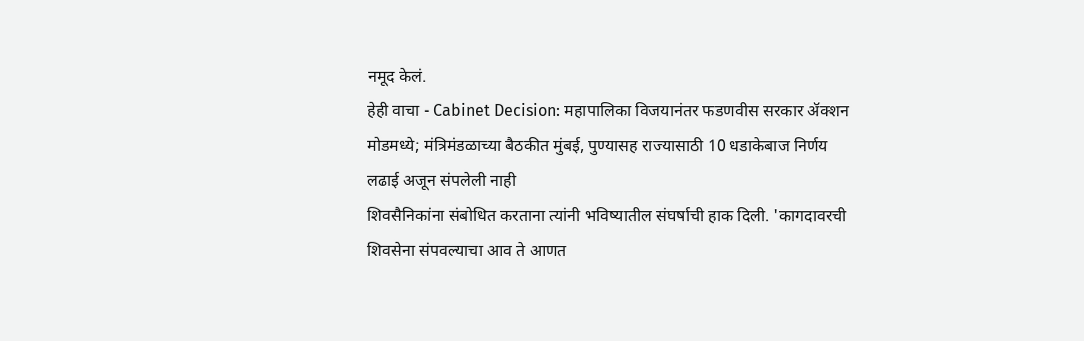नमूद केलं.
हेही वाचा - Cabinet Decision: महापालिका विजयानंतर फडणवीस सरकार ॲक्शन मोडमध्ये; मंत्रिमंडळाच्या बैठकीत मुंबई, पुण्यासह राज्यासाठी 10 धडाकेबाज निर्णय
लढाई अजून संपलेली नाही
शिवसैनिकांना संबोधित करताना त्यांनी भविष्यातील संघर्षाची हाक दिली. 'कागदावरची शिवसेना संपवल्याचा आव ते आणत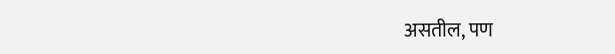असतील, पण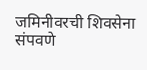जमिनीवरची शिवसेना संपवणे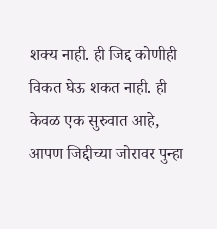शक्य नाही. ही जिद्द कोणीही विकत घेऊ शकत नाही. ही केवळ एक सुरुवात आहे, आपण जिद्दीच्या जोरावर पुन्हा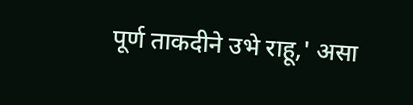पूर्ण ताकदीने उभे राहू,' असा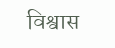विश्वास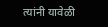त्यांनी यावेळी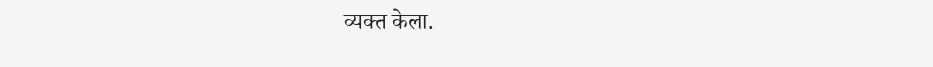व्यक्त केला.